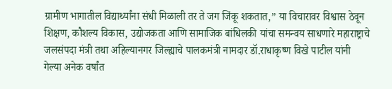ग्रामीण भागातील विद्यार्थ्यांना संधी मिळाली तर ते जग जिंकू शकतात,” या विचारावर विश्वास ठेवून शिक्षण, कौशल्य विकास, उद्योजकता आणि सामाजिक बांधिलकी यांचा समन्वय साधणारे महाराष्ट्राचे जलसंपदा मंत्री तथा अहिल्यानगर जिल्ह्याचे पालकमंत्री नामदार डॉ.राधाकृष्ण विखे पाटील यांनी गेल्या अनेक वर्षांत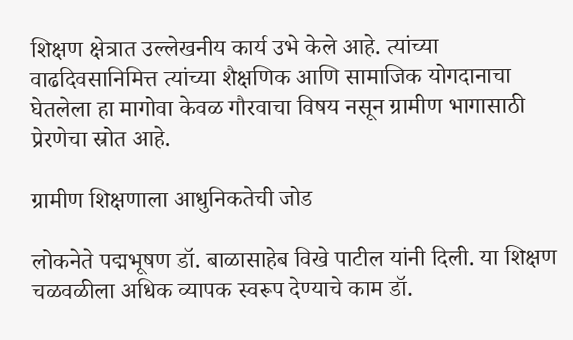शिक्षण क्षेत्रात उल्लेखनीय कार्य उभे केले आहे. त्यांच्या वाढदिवसानिमित्त त्यांच्या शैक्षणिक आणि सामाजिक योगदानाचा घेतलेला हा मागोवा केवळ गौरवाचा विषय नसून ग्रामीण भागासाठी प्रेरणेचा स्रोत आहे.

ग्रामीण शिक्षणाला आधुनिकतेची जोड

लोकनेते पद्मभूषण डॉ. बाळासाहेब विखे पाटील यांनी दिली. या शिक्षण चळवळीला अधिक व्यापक स्वरूप देण्याचे काम डॉ.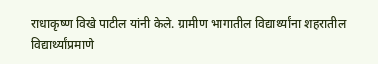राधाकृष्ण विखे पाटील यांनी केले. ग्रामीण भागातील विद्यार्थ्यांना शहरातील विद्यार्थ्यांप्रमाणे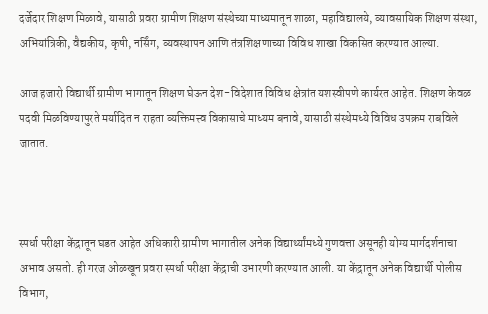दर्जेदार शिक्षण मिळावे, यासाठी प्रवरा ग्रामीण शिक्षण संस्थेच्या माध्यमातून शाळा, महाविद्यालये, व्यावसायिक शिक्षण संस्था, अभियांत्रिकी, वैद्यकीय, कृषी, नर्सिंग, व्यवस्थापन आणि तंत्रशिक्षणाच्या विविध शाखा विकसित करण्यात आल्या.

आज हजारो विद्यार्थी ग्रामीण भागातून शिक्षण घेऊन देश-विदेशात विविध क्षेत्रांत यशस्वीपणे कार्यरत आहेत. शिक्षण केवळ पदवी मिळविण्यापुरते मर्यादित न राहता व्यक्तिमत्त्व विकासाचे माध्यम बनावे, यासाठी संस्थेमध्ये विविध उपक्रम राबविले जातात.



स्पर्धा परीक्षा केंद्रातून घडत आहेत अधिकारी ग्रामीण भागातील अनेक विद्यार्थ्यांमध्ये गुणवत्ता असूनही योग्य मार्गदर्शनाचा अभाव असतो. ही गरज ओळखून प्रवरा स्पर्धा परीक्षा केंद्राची उभारणी करण्यात आली. या केंद्रातून अनेक विद्यार्थी पोलीस विभाग,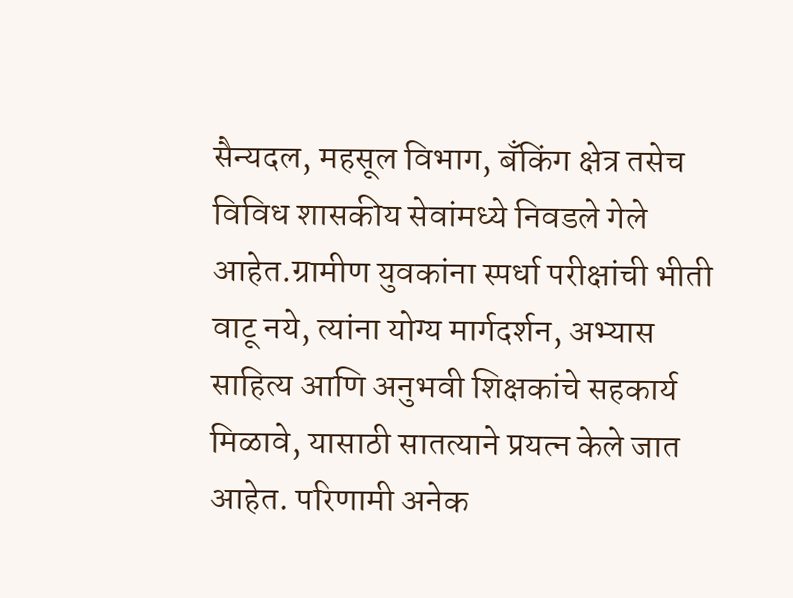सैन्यदल, महसूल विभाग, बँकिंग क्षेत्र तसेच विविध शासकीय सेवांमध्ये निवडले गेले आहेत.ग्रामीण युवकांना स्पर्धा परीक्षांची भीती वाटू नये, त्यांना योग्य मार्गदर्शन, अभ्यास साहित्य आणि अनुभवी शिक्षकांचे सहकार्य मिळावे, यासाठी सातत्याने प्रयत्न केले जात आहेत. परिणामी अनेक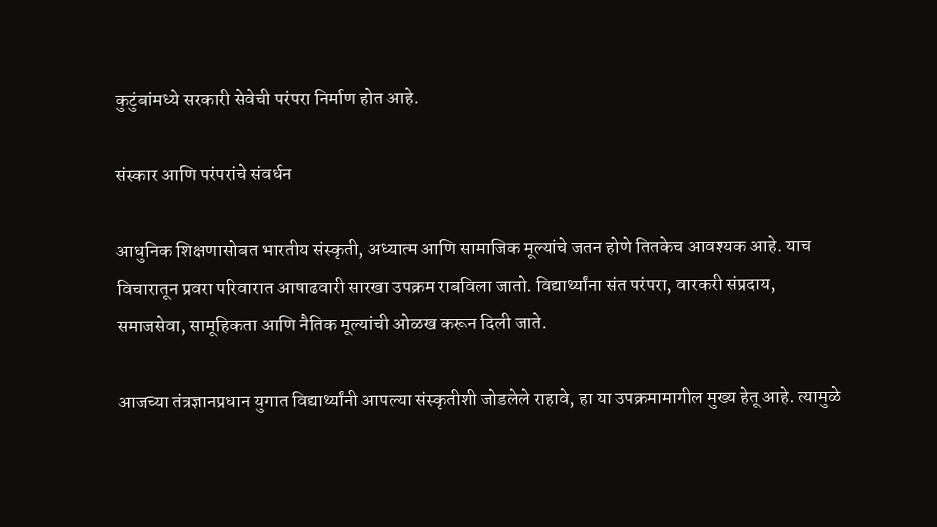कुटुंबांमध्ये सरकारी सेवेची परंपरा निर्माण होत आहे.

संस्कार आणि परंपरांचे संवर्धन

आधुनिक शिक्षणासोबत भारतीय संस्कृती, अध्यात्म आणि सामाजिक मूल्यांचे जतन होणे तितकेच आवश्यक आहे. याच विचारातून प्रवरा परिवारात आषाढवारी सारखा उपक्रम राबविला जातो. विद्यार्थ्यांना संत परंपरा, वारकरी संप्रदाय, समाजसेवा, सामूहिकता आणि नैतिक मूल्यांची ओळख करून दिली जाते.

आजच्या तंत्रज्ञानप्रधान युगात विद्यार्थ्यांनी आपल्या संस्कृतीशी जोडलेले राहावे, हा या उपक्रमामागील मुख्य हेतू आहे. त्यामुळे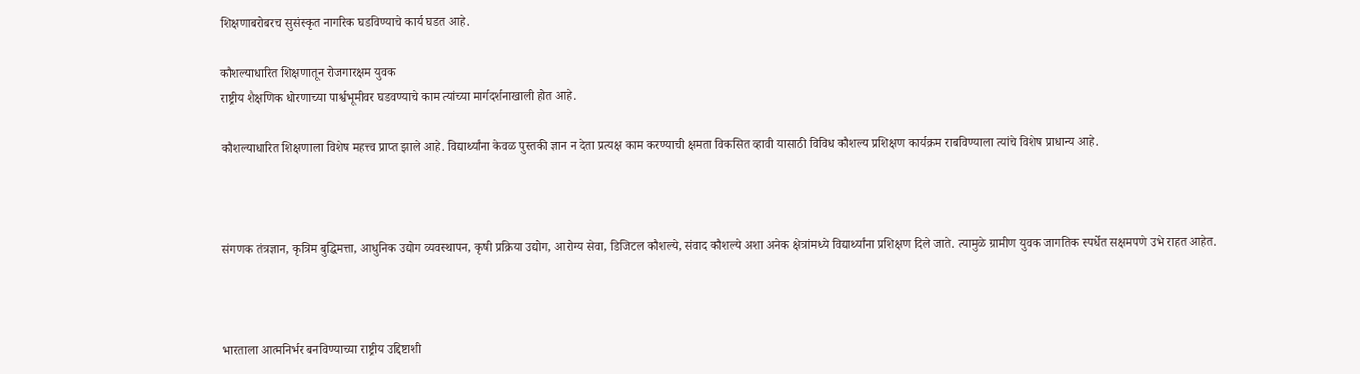शिक्षणाबरोबरच सुसंस्कृत नागरिक घडविण्याचे कार्य घडत आहे.

कौशल्याधारित शिक्षणातून रोजगारक्षम युवक
राष्ट्रीय शैक्षणिक धोरणाच्या पार्श्वभूमीवर घडवण्याचे काम त्यांच्या मार्गदर्शनाखाली होत आहे.

कौशल्याधारित शिक्षणाला विशेष महत्त्व प्राप्त झाले आहे. विद्यार्थ्यांना केवळ पुस्तकी ज्ञान न देता प्रत्यक्ष काम करण्याची क्षमता विकसित व्हावी यासाठी विविध कौशल्य प्रशिक्षण कार्यक्रम राबविण्याला त्यांचे विशेष प्राधान्य आहे.



संगणक तंत्रज्ञान, कृत्रिम बुद्धिमत्ता, आधुनिक उद्योग व्यवस्थापन, कृषी प्रक्रिया उद्योग, आरोग्य सेवा, डिजिटल कौशल्ये, संवाद कौशल्ये अशा अनेक क्षेत्रांमध्ये विद्यार्थ्यांना प्रशिक्षण दिले जाते. त्यामुळे ग्रामीण युवक जागतिक स्पर्धेत सक्षमपणे उभे राहत आहेत.



भारताला आत्मनिर्भर बनविण्याच्या राष्ट्रीय उद्दिष्टाशी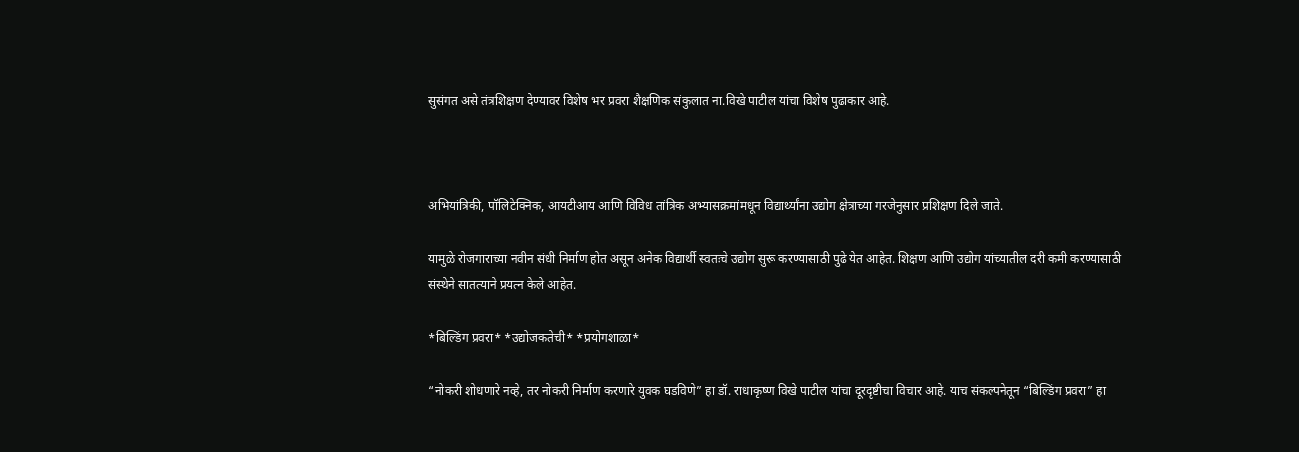सुसंगत असे तंत्रशिक्षण देण्यावर विशेष भर प्रवरा शैक्षणिक संकुलात ना.विखे पाटील यांचा विशेष पुढाकार आहे.



अभियांत्रिकी, पॉलिटेक्निक, आयटीआय आणि विविध तांत्रिक अभ्यासक्रमांमधून विद्यार्थ्यांना उद्योग क्षेत्राच्या गरजेनुसार प्रशिक्षण दिले जाते.

यामुळे रोजगाराच्या नवीन संधी निर्माण होत असून अनेक विद्यार्थी स्वतःचे उद्योग सुरू करण्यासाठी पुढे येत आहेत. शिक्षण आणि उद्योग यांच्यातील दरी कमी करण्यासाठी संस्थेने सातत्याने प्रयत्न केले आहेत.

*बिल्डिंग प्रवरा* *उद्योजकतेची* *प्रयोगशाळा*

“नोकरी शोधणारे नव्हे, तर नोकरी निर्माण करणारे युवक घडविणे” हा डॉ. राधाकृष्ण विखे पाटील यांचा दूरदृष्टीचा विचार आहे. याच संकल्पनेतून “बिल्डिंग प्रवरा” हा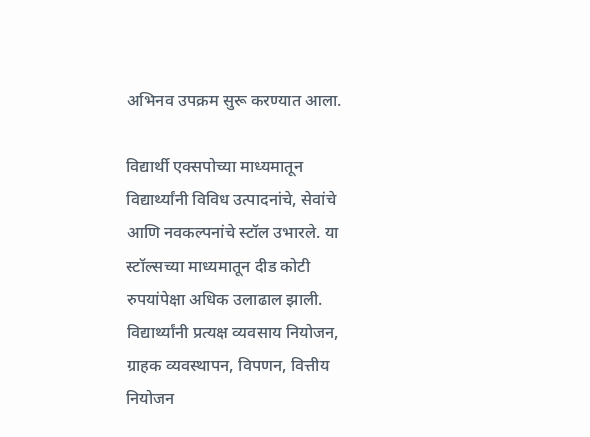अभिनव उपक्रम सुरू करण्यात आला.

विद्यार्थी एक्सपोच्या माध्यमातून विद्यार्थ्यांनी विविध उत्पादनांचे, सेवांचे आणि नवकल्पनांचे स्टॉल उभारले. या स्टॉल्सच्या माध्यमातून दीड कोटी रुपयांपेक्षा अधिक उलाढाल झाली. विद्यार्थ्यांनी प्रत्यक्ष व्यवसाय नियोजन, ग्राहक व्यवस्थापन, विपणन, वित्तीय नियोजन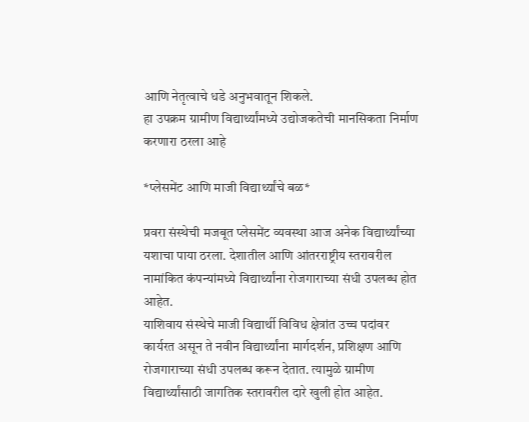आणि नेतृत्वाचे धडे अनुभवातून शिकले.
हा उपक्रम ग्रामीण विद्यार्थ्यांमध्ये उद्योजकतेची मानसिकता निर्माण करणारा ठरला आहे

*प्लेसमेंट आणि माजी विद्यार्थ्यांचे बळ*

प्रवरा संस्थेची मजबूत प्लेसमेंट व्यवस्था आज अनेक विद्यार्थ्यांच्या यशाचा पाया ठरला. देशातील आणि आंतरराष्ट्रीय स्तरावरील नामांकित कंपन्यांमध्ये विद्यार्थ्यांना रोजगाराच्या संधी उपलब्ध होत आहेत.
याशिवाय संस्थेचे माजी विद्यार्थी विविध क्षेत्रांत उच्च पदांवर कार्यरत असून ते नवीन विद्यार्थ्यांना मार्गदर्शन, प्रशिक्षण आणि रोजगाराच्या संधी उपलब्ध करून देतात. त्यामुळे ग्रामीण विद्यार्थ्यांसाठी जागतिक स्तरावरील दारे खुली होत आहेत.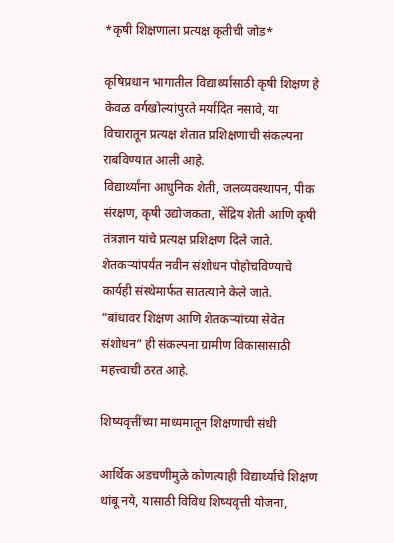*कृषी शिक्षणाला प्रत्यक्ष कृतीची जोड*

कृषिप्रधान भागातील विद्यार्थ्यांसाठी कृषी शिक्षण हे केवळ वर्गखोल्यांपुरते मर्यादित नसावे, या विचारातून प्रत्यक्ष शेतात प्रशिक्षणाची संकल्पना राबविण्यात आली आहे.
विद्यार्थ्यांना आधुनिक शेती, जलव्यवस्थापन, पीक संरक्षण, कृषी उद्योजकता, सेंद्रिय शेती आणि कृषी तंत्रज्ञान यांचे प्रत्यक्ष प्रशिक्षण दिले जाते. शेतकऱ्यांपर्यंत नवीन संशोधन पोहोचविण्याचे कार्यही संस्थेमार्फत सातत्याने केले जाते.
“बांधावर शिक्षण आणि शेतकऱ्यांच्या सेवेत संशोधन” ही संकल्पना ग्रामीण विकासासाठी महत्त्वाची ठरत आहे.

शिष्यवृत्तींच्या माध्यमातून शिक्षणाची संधी

आर्थिक अडचणीमुळे कोणत्याही विद्यार्थ्याचे शिक्षण थांबू नये, यासाठी विविध शिष्यवृत्ती योजना,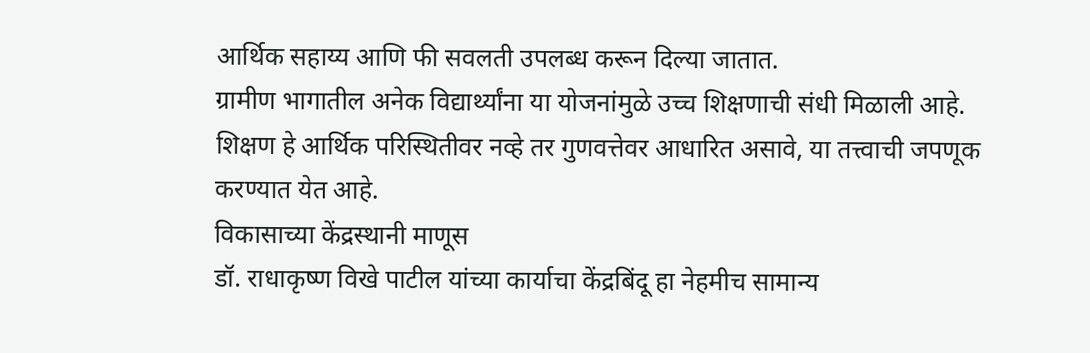आर्थिक सहाय्य आणि फी सवलती उपलब्ध करून दिल्या जातात.
ग्रामीण भागातील अनेक विद्यार्थ्यांना या योजनांमुळे उच्च शिक्षणाची संधी मिळाली आहे. शिक्षण हे आर्थिक परिस्थितीवर नव्हे तर गुणवत्तेवर आधारित असावे, या तत्त्वाची जपणूक करण्यात येत आहे.
विकासाच्या केंद्रस्थानी माणूस
डॉ. राधाकृष्ण विखे पाटील यांच्या कार्याचा केंद्रबिंदू हा नेहमीच सामान्य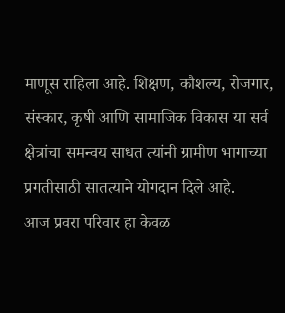माणूस राहिला आहे. शिक्षण, कौशल्य, रोजगार, संस्कार, कृषी आणि सामाजिक विकास या सर्व क्षेत्रांचा समन्वय साधत त्यांनी ग्रामीण भागाच्या प्रगतीसाठी सातत्याने योगदान दिले आहे.
आज प्रवरा परिवार हा केवळ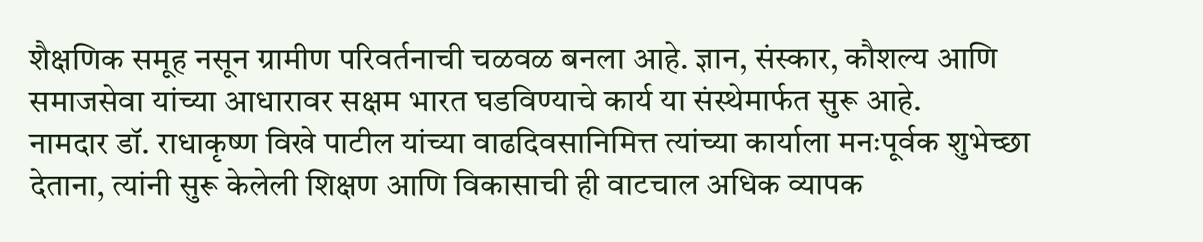शैक्षणिक समूह नसून ग्रामीण परिवर्तनाची चळवळ बनला आहे. ज्ञान, संस्कार, कौशल्य आणि समाजसेवा यांच्या आधारावर सक्षम भारत घडविण्याचे कार्य या संस्थेमार्फत सुरू आहे.
नामदार डॉ. राधाकृष्ण विखे पाटील यांच्या वाढदिवसानिमित्त त्यांच्या कार्याला मनःपूर्वक शुभेच्छा देताना, त्यांनी सुरू केलेली शिक्षण आणि विकासाची ही वाटचाल अधिक व्यापक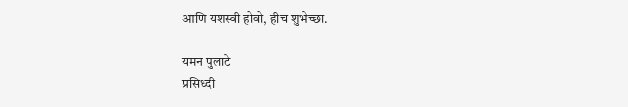आणि यशस्वी होवो, हीच शुभेच्छा.

यमन पुलाटे
प्रसिध्दी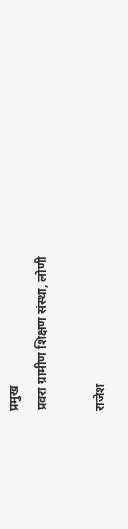प्रमुख
प्रवरा ग्रामीण शिक्षण संस्था, लोणी

राजेश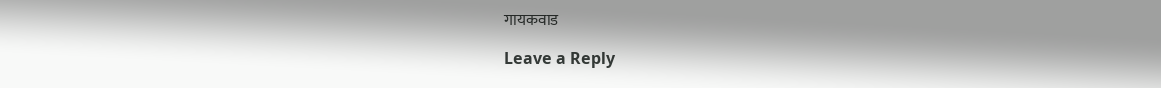गायकवाड

Leave a Reply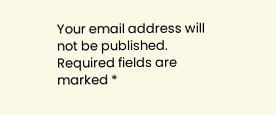Your email address will not be published. Required fields are marked *